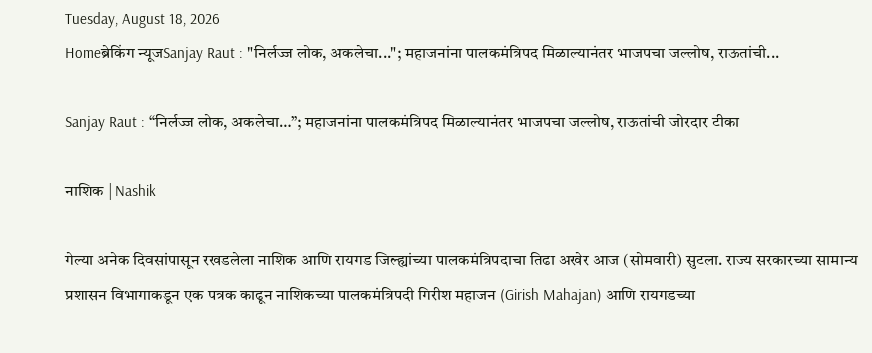Tuesday, August 18, 2026
Homeब्रेकिंग न्यूजSanjay Raut : "निर्लज्ज लोक, अकलेचा..."; महाजनांना पालकमंत्रिपद मिळाल्यानंतर भाजपचा जल्लोष, राऊतांची...

Sanjay Raut : “निर्लज्ज लोक, अकलेचा…”; महाजनांना पालकमंत्रिपद मिळाल्यानंतर भाजपचा जल्लोष, राऊतांची जोरदार टीका

नाशिक | Nashik

गेल्या अनेक दिवसांपासून रखडलेला नाशिक आणि रायगड जिल्ह्यांच्या पालकमंत्रिपदाचा तिढा अखेर आज (सोमवारी) सुटला. राज्य सरकारच्या सामान्य प्रशासन विभागाकडून एक पत्रक काढून नाशिकच्या पालकमंत्रिपदी गिरीश महाजन (Girish Mahajan) आणि रायगडच्या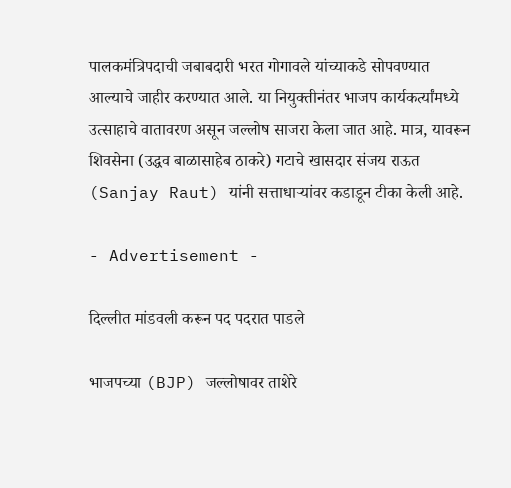पालकमंत्रिपदाची जबाबदारी भरत गोगावले यांच्याकडे सोपवण्यात आल्याचे जाहीर करण्यात आले. या नियुक्तीनंतर भाजप कार्यकर्त्यांमध्ये उत्साहाचे वातावरण असून जल्लोष साजरा केला जात आहे. मात्र, यावरून शिवसेना (उद्धव बाळासाहेब ठाकरे) गटाचे खासदार संजय राऊत (Sanjay Raut) यांनी सत्ताधाऱ्यांवर कडाडून टीका केली आहे.

- Advertisement -

दिल्लीत मांडवली करून पद पदरात पाडले

भाजपच्या (BJP) जल्लोषावर ताशेरे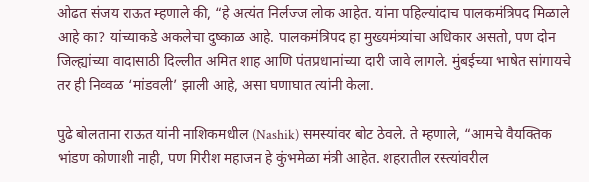ओढत संजय राऊत म्हणाले की, “हे अत्यंत निर्लज्ज लोक आहेत. यांना पहिल्यांदाच पालकमंत्रिपद मिळाले आहे का? यांच्याकडे अकलेचा दुष्काळ आहे. पालकमंत्रिपद हा मुख्यमंत्र्यांचा अधिकार असतो, पण दोन जिल्ह्यांच्या वादासाठी दिल्लीत अमित शाह आणि पंतप्रधानांच्या दारी जावे लागले. मुंबईच्या भाषेत सांगायचे तर ही निव्वळ ‘मांडवली’ झाली आहे, असा घणाघात त्यांनी केला.

पुढे बोलताना राऊत यांनी नाशिकमधील (Nashik) समस्यांवर बोट ठेवले. ते म्हणाले, “आमचे वैयक्तिक भांडण कोणाशी नाही, पण गिरीश महाजन हे कुंभमेळा मंत्री आहेत. शहरातील रस्त्यांवरील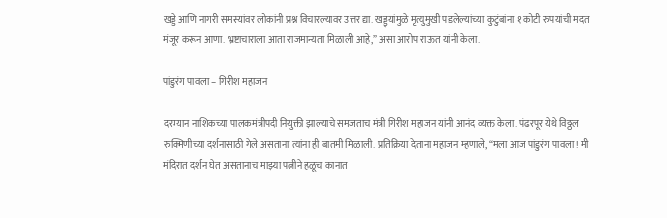खड्डे आणि नागरी समस्यांवर लोकांनी प्रश्न विचारल्यावर उत्तर द्या. खड्ड्यांमुळे मृत्युमुखी पडलेल्यांच्या कुटुंबांना १ कोटी रुपयांची मदत मंजूर करून आणा. भ्रष्टाचाराला आता राजमान्यता मिळाली आहे,” असा आरोप राऊत यांनी केला.

पांडुरंग पावला – गिरीश महाजन

दरम्यान नाशिकच्या पालकमंत्रीपदी नियुक्ती झाल्याचे समजताच मंत्री गिरीश महाजन यांनी आनंद व्यक्त केला. पंढरपूर येथे विठ्ठल रुक्मिणीच्या दर्शनासाठी गेले असताना त्यांना ही बातमी मिळाली. प्रतिक्रिया देताना महाजन म्हणाले, “मला आज पांडुरंग पावला! मी मंदिरात दर्शन घेत असतानाच माझ्या पत्नीने हळूच कानात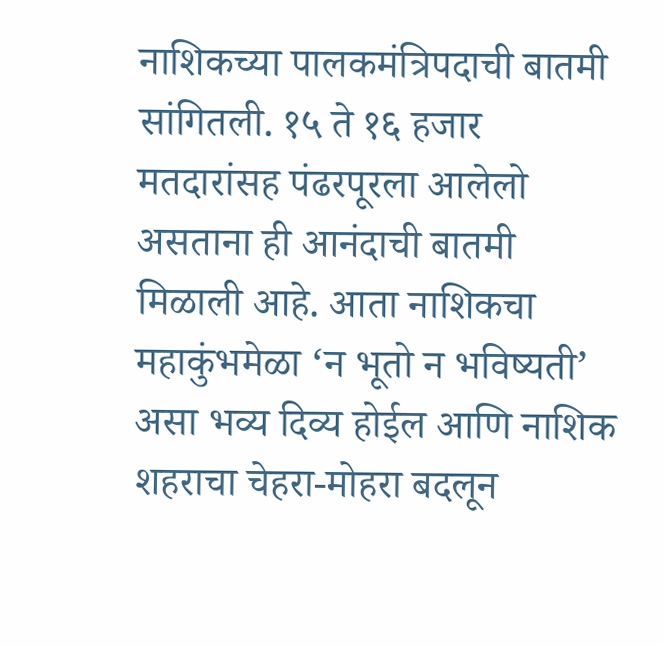नाशिकच्या पालकमंत्रिपदाची बातमी सांगितली. १५ ते १६ हजार मतदारांसह पंढरपूरला आलेलो असताना ही आनंदाची बातमी मिळाली आहे. आता नाशिकचा महाकुंभमेळा ‘न भूतो न भविष्यती’ असा भव्य दिव्य होईल आणि नाशिक शहराचा चेहरा-मोहरा बदलून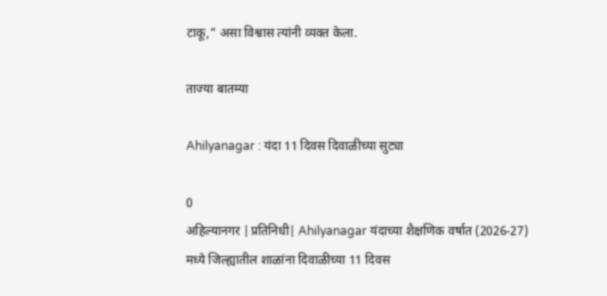टाकू,” असा विश्वास त्यांनी व्यक्त केला.

ताज्या बातम्या

Ahilyanagar : यंदा 11 दिवस दिवाळीच्या सुट्या

0
अहिल्यानगर |प्रतिनिधी| Ahilyanagar यंदाच्या शैक्षणिक वर्षात (2026-27) मध्ये जिल्ह्यातील शाळांना दिवाळीच्या 11 दिवस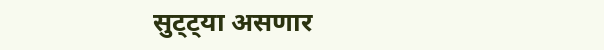सुट्ट्या असणार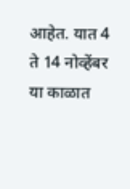आहेत. यात 4 ते 14 नोव्हेंबर या काळात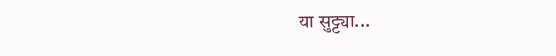या सुट्ट्या...